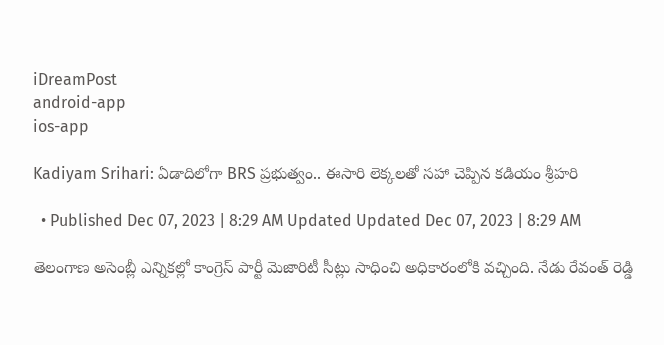iDreamPost
android-app
ios-app

Kadiyam Srihari: ఏడాదిలోగా BRS ప్రభుత్వం.. ఈసారి లెక్కలతో సహా చెప్పిన కడియం శ్రీహరి

  • Published Dec 07, 2023 | 8:29 AM Updated Updated Dec 07, 2023 | 8:29 AM

తెలంగాణ అసెంబ్లీ ఎన్నికల్లో కాంగ్రెస్ పార్టీ మెజారిటీ సీట్లు సాధించి అధికారంలోకి వచ్చింది. నేడు రేవంత్ రెడ్డి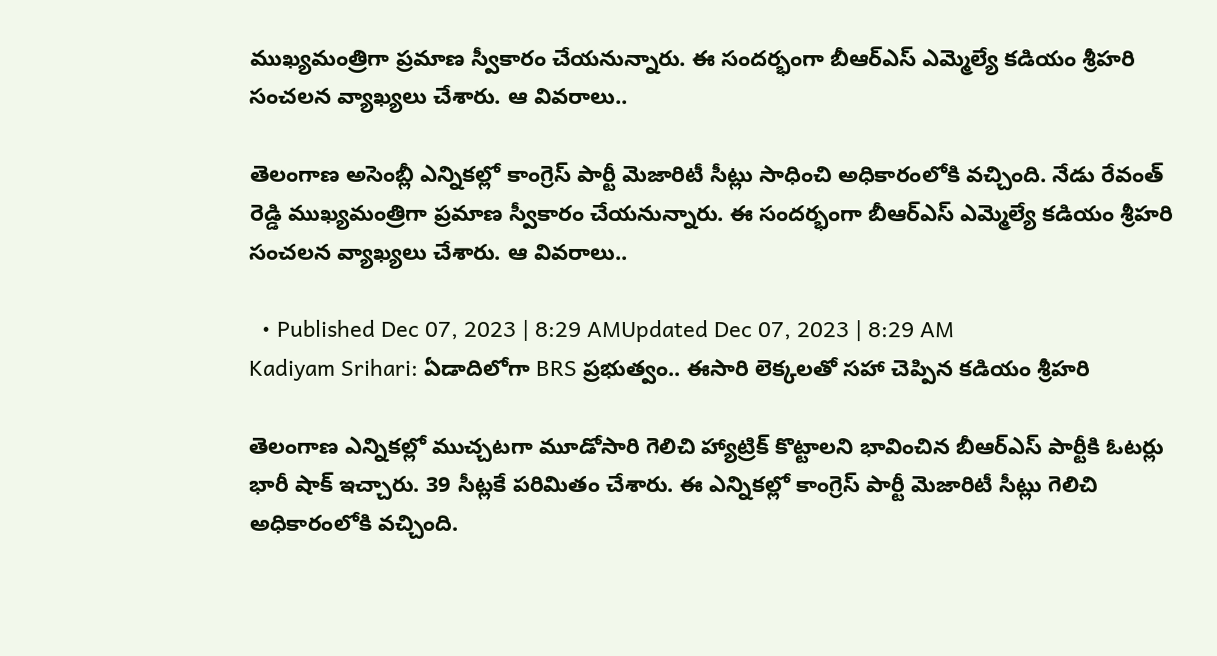ముఖ్యమంత్రిగా ప్రమాణ స్వీకారం చేయనున్నారు. ఈ సందర్భంగా బీఆర్ఎస్ ఎమ్మెల్యే కడియం శ్రీహరి సంచలన వ్యాఖ్యలు చేశారు. ఆ వివరాలు..

తెలంగాణ అసెంబ్లీ ఎన్నికల్లో కాంగ్రెస్ పార్టీ మెజారిటీ సీట్లు సాధించి అధికారంలోకి వచ్చింది. నేడు రేవంత్ రెడ్డి ముఖ్యమంత్రిగా ప్రమాణ స్వీకారం చేయనున్నారు. ఈ సందర్భంగా బీఆర్ఎస్ ఎమ్మెల్యే కడియం శ్రీహరి సంచలన వ్యాఖ్యలు చేశారు. ఆ వివరాలు..

  • Published Dec 07, 2023 | 8:29 AMUpdated Dec 07, 2023 | 8:29 AM
Kadiyam Srihari: ఏడాదిలోగా BRS ప్రభుత్వం.. ఈసారి లెక్కలతో సహా చెప్పిన కడియం శ్రీహరి

తెలంగాణ ఎన్నికల్లో ముచ్చటగా మూడోసారి గెలిచి హ్యాట్రిక్ కొట్టాలని భావించిన బీఆర్ఎస్ పార్టీకి ఓటర్లు భారీ షాక్ ఇచ్చారు. 39 సీట్లకే పరిమితం చేశారు. ఈ ఎన్నికల్లో కాంగ్రెస్ పార్టీ మెజారిటీ సీట్లు గెలిచి అధికారంలోకి వచ్చింది.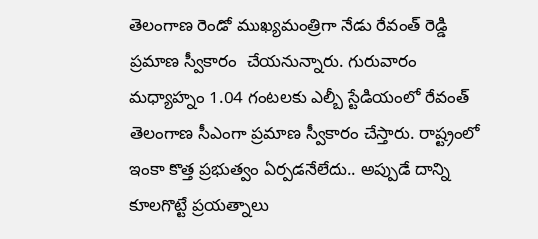తెలంగాణ రెండో ముఖ్యమంత్రిగా నేడు రేవంత్ రెడ్డి ప్రమాణ స్వీకారం  చేయనున్నారు. గురువారం మధ్యాహ్నం 1.04 గంటలకు ఎల్బీ స్టేడియంలో రేవంత్ తెలంగాణ సీఎంగా ప్రమాణ స్వీకారం చేస్తారు. రాష్ట్రంలో ఇంకా కొత్త ప్రభుత్వం ఏర్పడనేలేదు.. అప్పుడే దాన్ని కూలగొట్టే ప్రయత్నాలు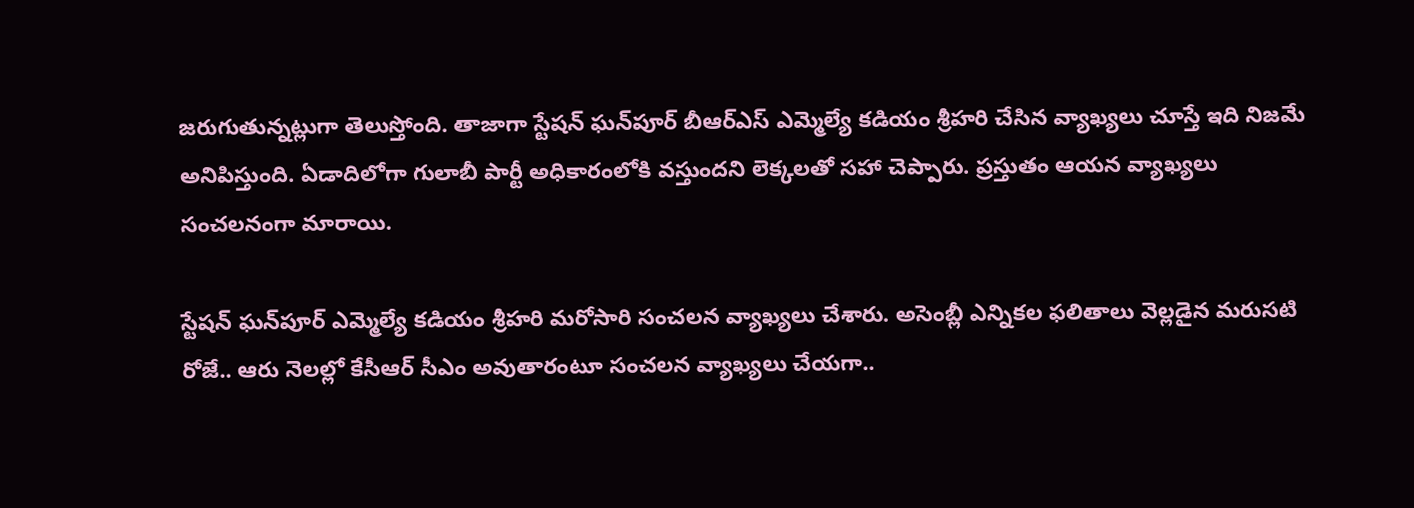జరుగుతున్నట్లుగా తెలుస్తోంది. తాజాగా స్టేషన్ ఘన్‌పూర్ బీఆర్ఎస్ ఎమ్మెల్యే కడియం శ్రీహరి చేసిన వ్యాఖ్యలు చూస్తే ఇది నిజమే అనిపిస్తుంది. ఏడాదిలోగా గులాబీ పార్టీ అధికారంలోకి వస్తుందని లెక్కలతో సహా చెప్పారు. ప్రస్తుతం ఆయన వ్యాఖ్యలు సంచలనంగా మారాయి.

స్టేషన్ ఘన్‌పూర్ ఎమ్మెల్యే కడియం శ్రీహరి మరోసారి సంచలన వ్యాఖ్యలు చేశారు. అసెంబ్లీ ఎన్నికల ఫలితాలు వెల్లడైన మరుసటి రోజే.. ఆరు నెలల్లో కేసీఆర్ సీఎం అవుతారంటూ సంచలన వ్యాఖ్యలు చేయగా..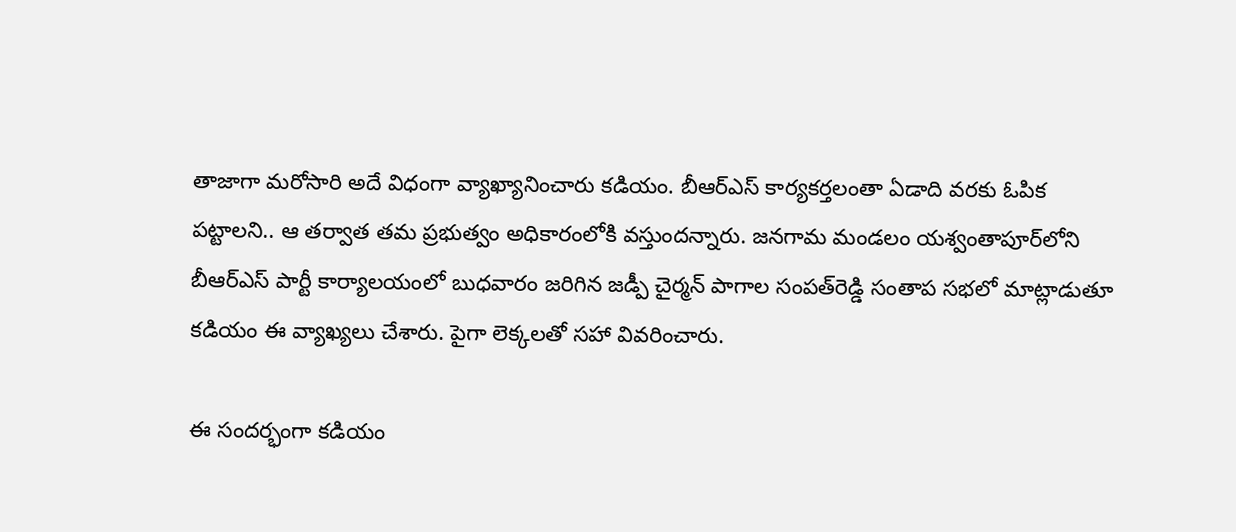తాజాగా మరోసారి అదే విధంగా వ్యాఖ్యానించారు కడియం. బీఆర్‌ఎస్‌ కార్యకర్తలంతా ఏడాది వరకు ఓపిక పట్టాలని.. ఆ తర్వాత తమ ప్రభుత్వం అధికారంలోకి వస్తుందన్నారు. జనగామ మండలం యశ్వంతాపూర్‌లోని బీఆర్‌ఎస్‌ పార్టీ కార్యాలయంలో బుధవారం జరిగిన జడ్పీ చైర్మన్‌ పాగాల సంపత్‌రెడ్డి సంతాప సభలో మాట్లాడుతూ కడియం ఈ వ్యాఖ్యలు చేశారు. పైగా లెక్కలతో సహా వివరించారు.

ఈ సందర్భంగా కడియం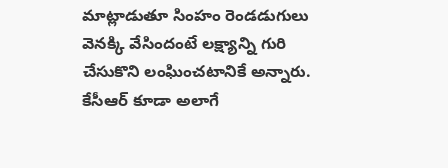మాట్లాడుతూ సింహం రెండడుగులు వెనక్కి వేసిందంటే లక్ష్యాన్ని గురి చేసుకొని లంఘించటానికే అన్నారు. కేసీఆర్‌ కూడా అలాగే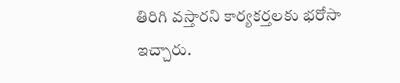తిరిగి వస్తారని కార్యకర్తలకు భరోసా ఇచ్చారు.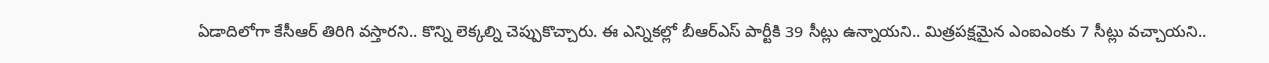ఏడాదిలోగా కేసీఆర్‌ తిరిగి వస్తారని.. కొన్ని లెక్కల్ని చెప్పుకొచ్చారు. ఈ ఎన్నికల్లో బీఆర్‌ఎస్‌ పార్టీకి 39 సీట్లు ఉన్నాయని.. మిత్రపక్షమైన ఎంఐఎంకు 7 సీట్లు వచ్చాయని..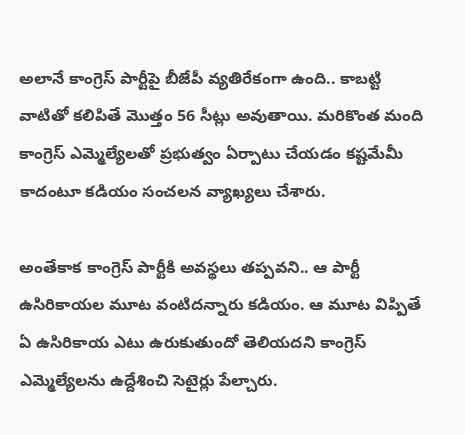అలానే కాంగ్రెస్ పార్టీపై బీజేపీ వ్యతిరేకంగా ఉంది.. కాబట్టి వాటితో కలిపితే మొత్తం 56 సీట్లు అవుతాయి. మరికొంత మంది కాంగ్రెస్‌ ఎమ్మెల్యేలతో ప్రభుత్వం ఏర్పాటు చేయడం కష్టమేమీ కాదంటూ కడియం సంచలన వ్యాఖ్యలు చేశారు.

అంతేకాక కాంగ్రెస్‌ పార్టీకి అవస్థలు తప్పవని.. ఆ పార్టీ ఉసిరికాయల మూట వంటిదన్నారు కడియం. ఆ మూట విప్పితే ఏ ఉసిరికాయ ఎటు ఉరుకుతుందో తెలియదని కాంగ్రెస్‌ ఎమ్మెల్యేలను ఉద్దేశించి సెటైర్లు పేల్చారు.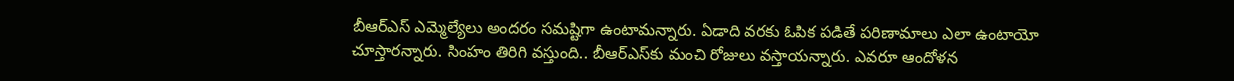బీఆర్‌ఎస్‌ ఎమ్మెల్యేలు అందరం సమష్టిగా ఉంటామన్నారు. ఏడాది వరకు ఓపిక పడితే పరిణామాలు ఎలా ఉంటాయో చూస్తారన్నారు. సింహం తిరిగి వస్తుంది.. బీఆర్ఎస్‌కు మంచి రోజులు వస్తాయన్నారు. ఎవరూ ఆందోళన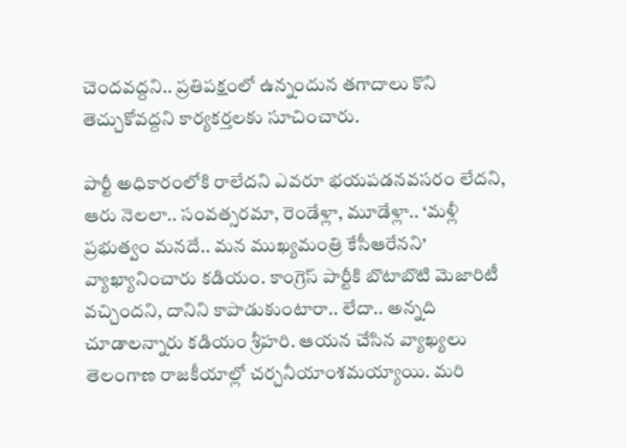చెందవద్దని.. ప్రతిపక్షంలో ఉన్నందున తగాదాలు కొని తెచ్చుకోవద్దని కార్యకర్తలకు సూచించారు.

పార్టీ అధికారంలోకి రాలేదని ఎవరూ భయపడనవసరం లేదని, ఆరు నెలలా.. సంవత్సరమా, రెండేళ్లా, మూడేళ్లా.. ‘మళ్లీ ప్రభుత్వం మనదే.. మన ముఖ్యమంత్రి కేసీఆరేనని’ వ్యాఖ్యానించారు కడియం. కాంగ్రెస్‌ పార్టీకి బొటాబొటి మెజారిటీ వచ్చిందని, దానిని కాపాడుకుంటారా.. లేదా.. అన్నది చూడాలన్నారు కడియం శ్రీహరి. ఆయన చేసిన వ్యాఖ్యలు తెలంగాణ రాజకీయాల్లో చర్చనీయాంశమయ్యాయి. మరి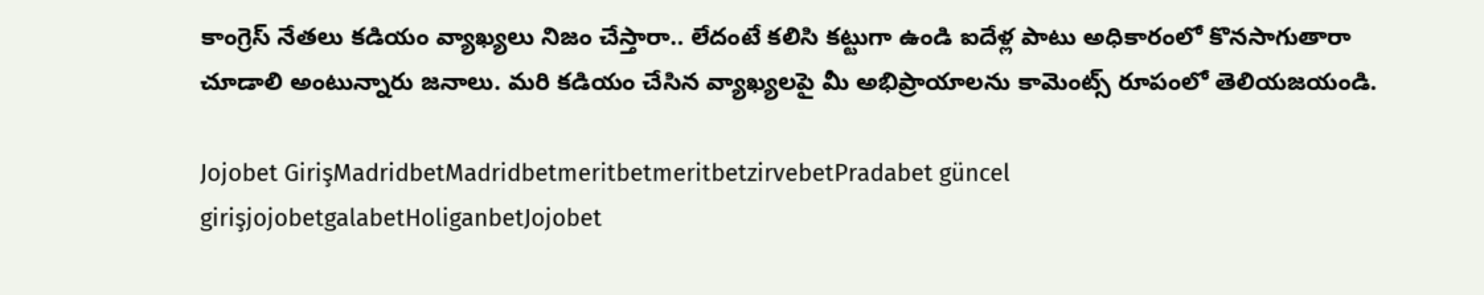కాంగ్రెస్ నేతలు కడియం వ్యాఖ్యలు నిజం చేస్తారా.. లేదంటే కలిసి కట్టుగా ఉండి ఐదేళ్ల పాటు అధికారంలో కొనసాగుతారా చూడాలి అంటున్నారు జనాలు. మరి కడియం చేసిన వ్యాఖ్యలపై మీ అభిప్రాయాలను కామెంట్స్ రూపంలో తెలియజయండి.

Jojobet GirişMadridbetMadridbetmeritbetmeritbetzirvebetPradabet güncel girişjojobetgalabetHoliganbetJojobet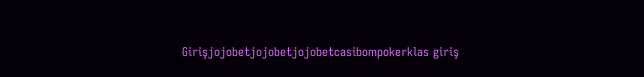Girişjojobetjojobetjojobetcasibompokerklas giriş